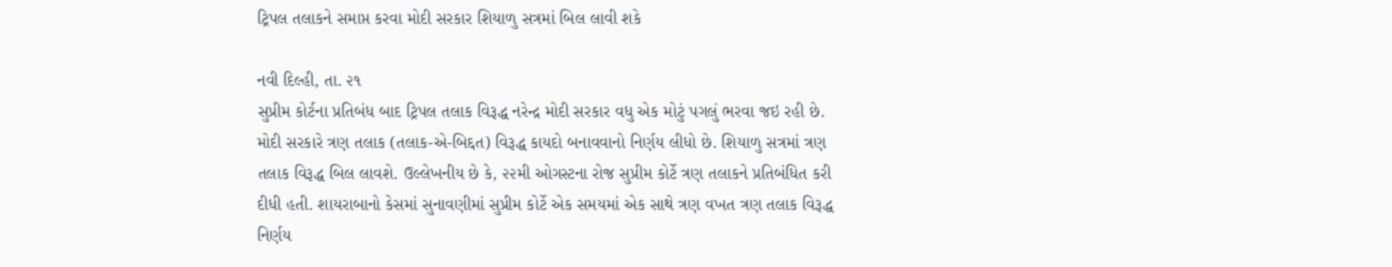ટ્રિપલ તલાકને સમાપ્ત કરવા મોદી સરકાર શિયાળુ સત્રમાં બિલ લાવી શકે

નવી દિલ્હી, તા. ૨૧
સુપ્રીમ કોર્ટના પ્રતિબંધ બાદ ટ્રિપલ તલાક વિરૂદ્ધ નરેન્દ્ર મોદી સરકાર વધુ એક મોટું પગલું ભરવા જઇ રહી છે. મોદી સરકારે ત્રણ તલાક (તલાક-એ-બિદ્દત) વિરૂદ્ધ કાયદો બનાવવાનો નિર્ણય લીધો છે. શિયાળુ સત્રમાં ત્રણ તલાક વિરૂદ્ધ બિલ લાવશે. ઉલ્લેખનીય છે કે, ૨૨મી ઓગસ્ટના રોજ સુપ્રીમ કોર્ટે ત્રણ તલાકને પ્રતિબંધિત કરી દીધી હતી. શાયરાબાનો કેસમાં સુનાવણીમાં સુપ્રીમ કોર્ટે એક સમયમાં એક સાથે ત્રણ વખત ત્રણ તલાક વિરૂદ્ધ નિર્ણય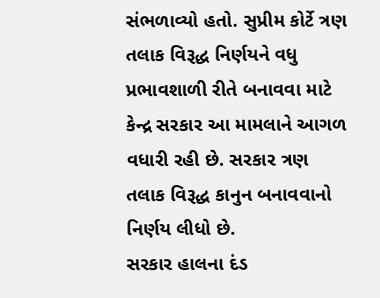સંભળાવ્યો હતો. સુપ્રીમ કોર્ટે ત્રણ તલાક વિરૂદ્ધ નિર્ણયને વધુ પ્રભાવશાળી રીતે બનાવવા માટે કેન્દ્ર સરકાર આ મામલાને આગળ વધારી રહી છે. સરકાર ત્રણ તલાક વિરૂદ્ધ કાનુન બનાવવાનો નિર્ણય લીધો છે.
સરકાર હાલના દંડ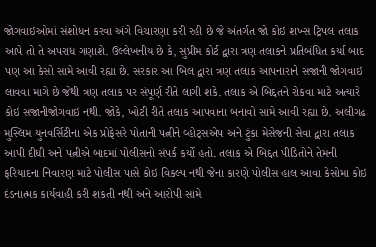જોગવાઇઓમાં સંશોધન કરવા અંગે વિચારણા કરી રહી છે જે અંતર્ગત જો કોઇ શખ્સ ટ્રિપલ તલાક આપે તો તે અપરાધ ગણાશે. ઉલ્લેખનીય છે કે, સુપ્રીમ કોર્ટ દ્વારા ત્રણ તલાકને પ્રતિબંધિત કર્યા બાદ પણ આ કેસો સામે આવી રહ્યા છે. સરકાર આ બિલ દ્વારા ત્રણ તલાક આપનારાને સજાની જોગવાઇ લાવવા માગે છે જેથી ત્રણ તલાક પર સંપૂર્ણ રીતે લાગી શકે. તલાક એ બિદ્દતને રોકવા માટે અત્યારે કોઇ સજાનીજોગવાઇ નથી. જોકે, ખોટી રીતે તલાક આપવાના બનાવો સામે આવી રહ્યા છે. અલીગઢ મુસ્લિમ યુનવર્સિટીના એક પ્રોફેસરે પોતાની પત્નીને વ્હોટ્‌સએપ અને ટુંકા મેસેજની સેવા દ્વારા તલાક આપી દીધી અને પત્નીએ બાદમાં પોલીસનો સંપર્ક કર્યો હતો. તલાક એ બિદ્દત પીડિતોને તેમની ફરિયાદના નિવારણ માટે પોલીસ પાસે કોઇ વિકલ્પ નથી જેના કારણે પોલીસ હાલ આવા કેસોમા કોઇ દંડનાત્મક કાર્યવાહી કરી શકતી નથી અને આરોપી સામે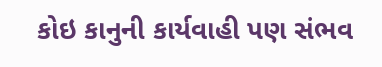કોઇ કાનુની કાર્યવાહી પણ સંભવ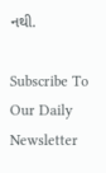નથી.

Subscribe To Our Daily Newsletter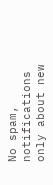No spam, notifications only about new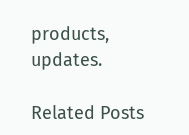products, updates.

Related Posts